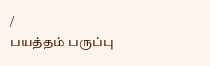/
பயத்தம் பருப்பு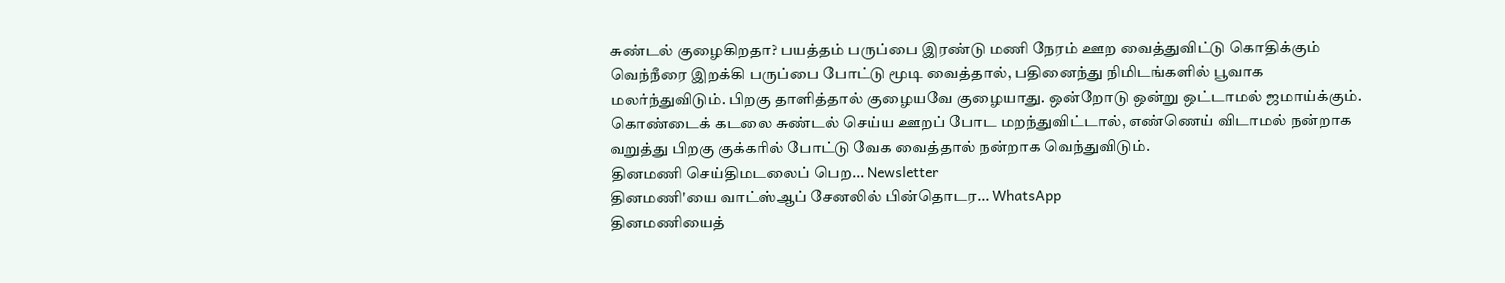சுண்டல் குழைகிறதா? பயத்தம் பருப்பை இரண்டு மணி நேரம் ஊற வைத்துவிட்டு கொதிக்கும் வெந்நீரை இறக்கி பருப்பை போட்டு மூடி வைத்தால், பதினைந்து நிமிடங்களில் பூவாக மலர்ந்துவிடும். பிறகு தாளித்தால் குழையவே குழையாது. ஒன்றோடு ஒன்று ஒட்டாமல் ஜமாய்க்கும்.
கொண்டைக் கடலை சுண்டல் செய்ய ஊறப் போட மறந்துவிட்டால், எண்ணெய் விடாமல் நன்றாக வறுத்து பிறகு குக்கரில் போட்டு வேக வைத்தால் நன்றாக வெந்துவிடும்.
தினமணி செய்திமடலைப் பெற... Newsletter
தினமணி'யை வாட்ஸ்ஆப் சேனலில் பின்தொடர... WhatsApp
தினமணியைத்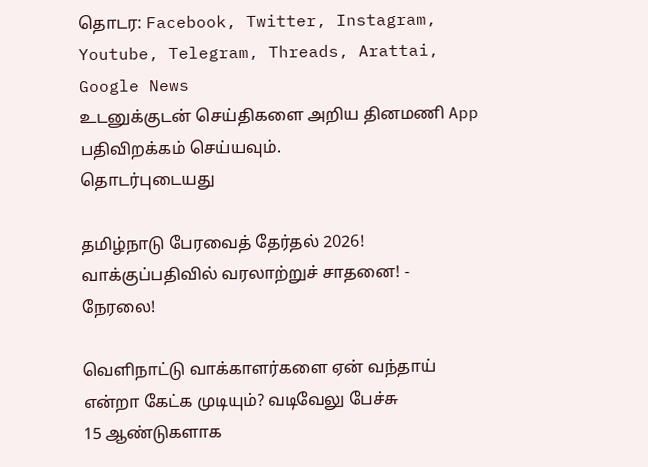தொடர: Facebook, Twitter, Instagram, Youtube, Telegram, Threads, Arattai, Google News
உடனுக்குடன் செய்திகளை அறிய தினமணி App பதிவிறக்கம் செய்யவும்.
தொடர்புடையது

தமிழ்நாடு பேரவைத் தேர்தல் 2026! வாக்குப்பதிவில் வரலாற்றுச் சாதனை! - நேரலை!

வெளிநாட்டு வாக்காளர்களை ஏன் வந்தாய் என்றா கேட்க முடியும்? வடிவேலு பேச்சு
15 ஆண்டுகளாக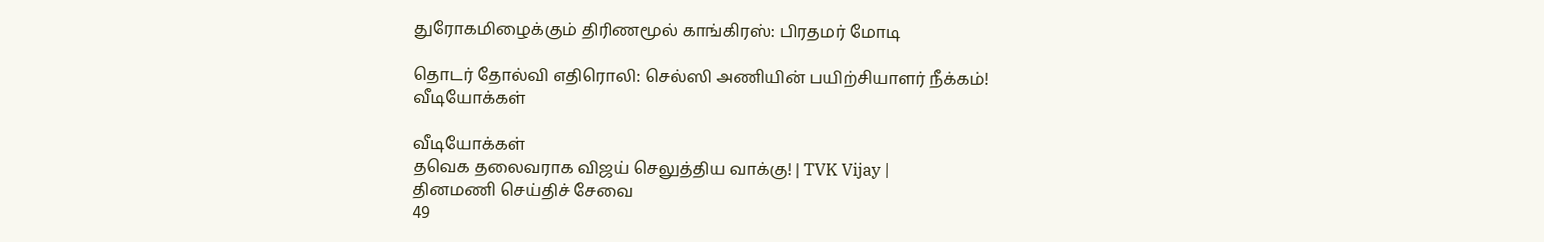துரோகமிழைக்கும் திரிணமூல் காங்கிரஸ்: பிரதமர் மோடி

தொடர் தோல்வி எதிரொலி: செல்ஸி அணியின் பயிற்சியாளர் நீக்கம்!
வீடியோக்கள்

வீடியோக்கள்
தவெக தலைவராக விஜய் செலுத்திய வாக்கு! | TVK Vijay |
தினமணி செய்திச் சேவை
49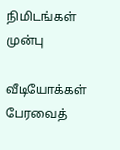நிமிடங்கள் முன்பு

வீடியோக்கள்
பேரவைத்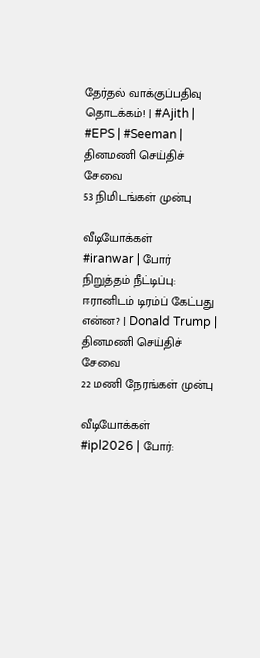தேர்தல் வாக்குப்பதிவு தொடக்கம்! | #Ajith | #EPS | #Seeman |
தினமணி செய்திச் சேவை
53 நிமிடங்கள் முன்பு

வீடியோக்கள்
#iranwar | போர் நிறுத்தம் நீட்டிப்பு: ஈரானிடம் டிரம்ப் கேட்பது என்ன? | Donald Trump |
தினமணி செய்திச் சேவை
22 மணி நேரங்கள் முன்பு

வீடியோக்கள்
#ipl2026 | போர்: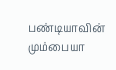பண்டியாவின் மும்பையா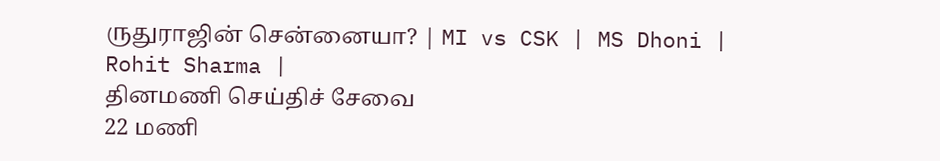ருதுராஜின் சென்னையா? | MI vs CSK | MS Dhoni | Rohit Sharma |
தினமணி செய்திச் சேவை
22 மணி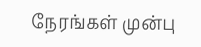நேரங்கள் முன்பு